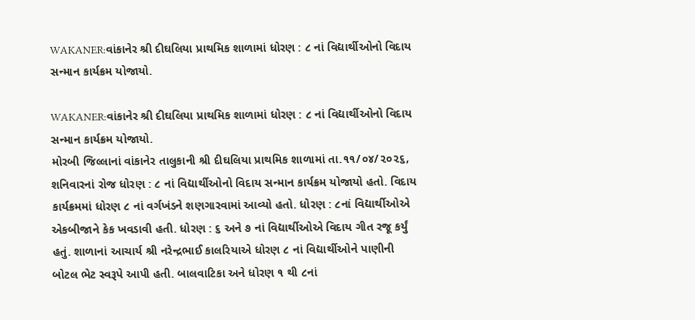WAKANER:વાંકાનેર શ્રી દીઘલિયા પ્રાથમિક શાળામાં ધોરણ : ૮ નાં વિદ્યાર્થીઓનો વિદાય સન્માન કાર્યક્રમ યોજાયો.

WAKANER:વાંકાનેર શ્રી દીઘલિયા પ્રાથમિક શાળામાં ધોરણ : ૮ નાં વિદ્યાર્થીઓનો વિદાય સન્માન કાર્યક્રમ યોજાયો.
મોરબી જિલ્લાનાં વાંકાનેર તાલુકાની શ્રી દીઘલિયા પ્રાથમિક શાળામાં તા.૧૧/૦૪/૨૦૨૬, શનિવારનાં રોજ ધોરણ : ૮ નાં વિદ્યાર્થીઓનો વિદાય સન્માન કાર્યક્રમ યોજાયો હતો. વિદાય કાર્યક્રમમાં ધોરણ ૮ નાં વર્ગખંડને શણગારવામાં આવ્યો હતો. ધોરણ : ૮નાં વિદ્યાર્થીઓએ એકબીજાને કેક ખવડાવી હતી. ધોરણ : ૬ અને ૭ નાં વિદ્યાર્થીઓએ વિદાય ગીત રજૂ કર્યું હતું. શાળાનાં આચાર્ય શ્રી નરેન્દ્રભાઈ કાલરિયાએ ધોરણ ૮ નાં વિદ્યાર્થીઓને પાણીની બોટલ ભેટ સ્વરૂપે આપી હતી. બાલવાટિકા અને ધોરણ ૧ થી ૮નાં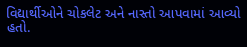વિદ્યાર્થીઓને ચોકલેટ અને નાસ્તો આપવામાં આવ્યો હતો.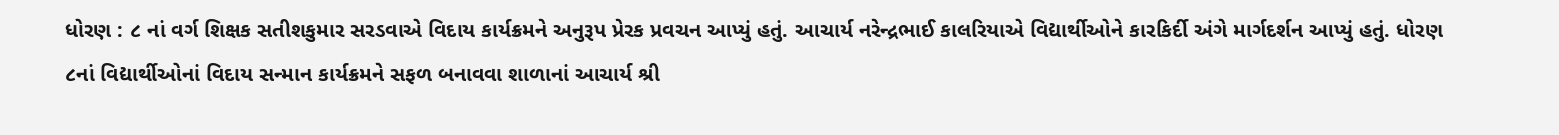ધોરણ : ૮ નાં વર્ગ શિક્ષક સતીશકુમાર સરડવાએ વિદાય કાર્યક્રમને અનુરૂપ પ્રેરક પ્રવચન આપ્યું હતું. આચાર્ય નરેન્દ્રભાઈ કાલરિયાએ વિદ્યાર્થીઓને કારકિર્દી અંગે માર્ગદર્શન આપ્યું હતું. ધોરણ ૮નાં વિદ્યાર્થીઓનાં વિદાય સન્માન કાર્યક્રમને સફળ બનાવવા શાળાનાં આચાર્ય શ્રી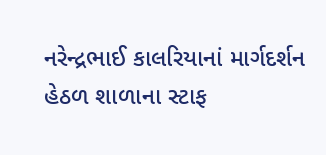નરેન્દ્રભાઈ કાલરિયાનાં માર્ગદર્શન હેઠળ શાળાના સ્ટાફ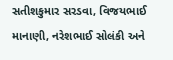સતીશકુમાર સરડવા, વિજયભાઈ માનાણી, નરેશભાઈ સોલંકી અને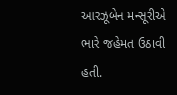આરઝૂબેન મન્સૂરીએ ભારે જહેમત ઉઠાવી હતી.